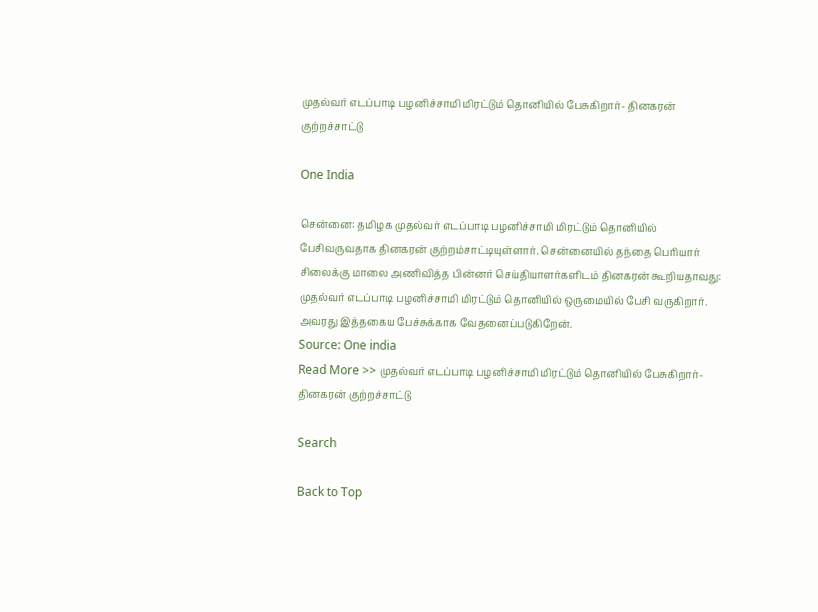முதல்வர் எடப்பாடி பழனிச்சாமி மிரட்டும் தொனியில் பேசுகிறார்- தினகரன் குற்றச்சாட்டு

One India

சென்னை: தமிழக முதல்வர் எடப்பாடி பழனிச்சாமி மிரட்டும் தொனியில் பேசிவருவதாக தினகரன் குற்றம்சாட்டியுள்ளார். சென்னையில் தந்தை பெரியார் சிலைக்கு மாலை அணிவித்த பின்னர் செய்தியாளர்களிடம் தினகரன் கூறியதாவது: முதல்வர் எடப்பாடி பழனிச்சாமி மிரட்டும் தொனியில் ஒருமையில் பேசி வருகிறார். அவரது இத்தகைய பேச்சுக்காக வேதனைப்படுகிறேன்.
Source: One india
Read More >> முதல்வர் எடப்பாடி பழனிச்சாமி மிரட்டும் தொனியில் பேசுகிறார்- தினகரன் குற்றச்சாட்டு

Search

Back to Top